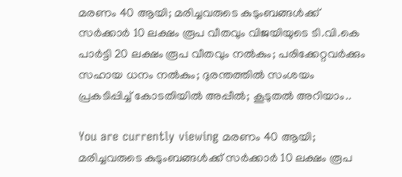മരണം 40 ആയി; മരിച്ചവരുടെ കുടുംബങ്ങൾക്ക് സർക്കാർ 10 ലക്ഷം രൂപ വീതവും വിജയിയുടെ ടി.വി.കെ പാർട്ടി 20 ലക്ഷം രൂപ വീതവും നൽകും; പരിക്കേറ്റവർക്കും സഹായ ധനം നൽകും; ദുരന്തത്തിൽ സംശയം പ്രകടിപ്പിച്ച് കോടതിയിൽ അപ്പീൽ; കൂടുതൽ അറിയാം..

You are currently viewing മരണം 40 ആയി; മരിച്ചവരുടെ കുടുംബങ്ങൾക്ക് സർക്കാർ 10 ലക്ഷം രൂപ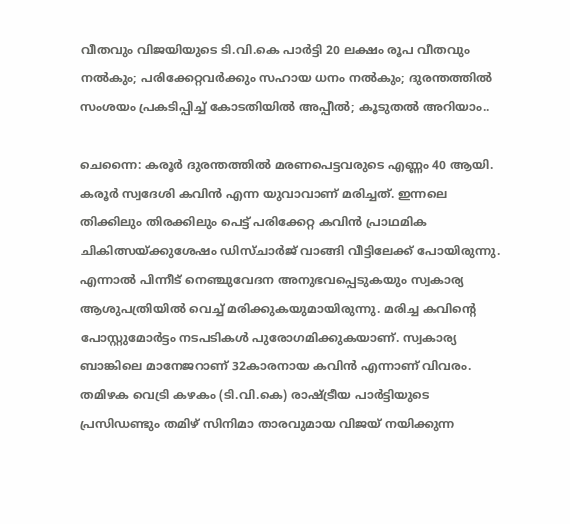വീതവും വിജയിയുടെ ടി.വി.കെ പാർട്ടി 20 ലക്ഷം രൂപ വീതവും നൽകും; പരിക്കേറ്റവർക്കും സഹായ ധനം നൽകും; ദുരന്തത്തിൽ സംശയം പ്രകടിപ്പിച്ച് കോടതിയിൽ അപ്പീൽ; കൂടുതൽ അറിയാം..

ചെന്നൈ: കരൂർ ദുരന്തത്തിൽ മരണപെട്ടവരുടെ എണ്ണം 40 ആയി. കരൂർ സ്വദേശി കവിൻ എന്ന യുവാവാണ് മരിച്ചത്. ഇന്നലെ തിക്കിലും തിരക്കിലും പെട്ട് പരിക്കേറ്റ കവിൻ പ്രാഥമിക ചികിത്സയ്ക്കുശേഷം ഡിസ്ചാർജ് വാങ്ങി വീട്ടിലേക്ക് പോയിരുന്നു. എന്നാൽ പിന്നീട് നെഞ്ചുവേദന അനുഭവപ്പെടുകയും സ്വകാര്യ ആശുപത്രിയിൽ വെച്ച് മരിക്കുകയുമായിരുന്നു. മരിച്ച കവിൻ്റെ പോസ്റ്റുമോർട്ടം നടപടികൾ പുരോഗമിക്കുകയാണ്. സ്വകാര്യ ബാങ്കിലെ മാനേജറാണ് 32കാരനായ കവിന്‍ എന്നാണ് വിവരം. തമിഴക വെട്രി കഴകം (ടി.വി.കെ) രാഷ്ട്രീയ പാർട്ടിയുടെ പ്രസിഡണ്ടും തമിഴ് സിനിമാ താരവുമായ വിജയ്‌ നയിക്കുന്ന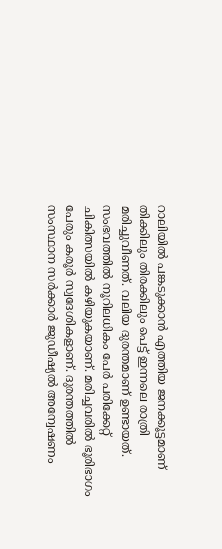റാലിയിൽ പങ്കടുക്കാൻ എത്തിയ ജനക്കൂട്ടമാണ് തിക്കിലും തിരക്കിലും പെട്ട് ഇന്നലെ രാത്രി മരിച്ചുവീണത്. വലിയ ദുരന്തമാണ് ഉണ്ടായത്. സംഭവത്തിൽ നൂറിലധികം പേർ പരിക്കേറ്റ് ചികിത്സയിൽ കഴിയുകയാണ്. മരിച്ചവരിൽ ഭൂരിഭാഗം പേരും കരൂര്‍ സ്വദേശികളാണ്. ദുരന്തത്തിൽ സംസ്ഥാന സര്‍ക്കാര്‍ ജുഡീഷ്യൽ അന്വേഷണം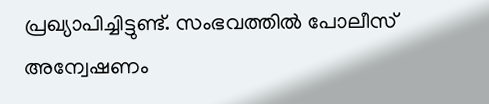പ്രഖ്യാപിച്ചിട്ടുണ്ട്. സംഭവത്തിൽ പോലീസ് അന്വേഷണം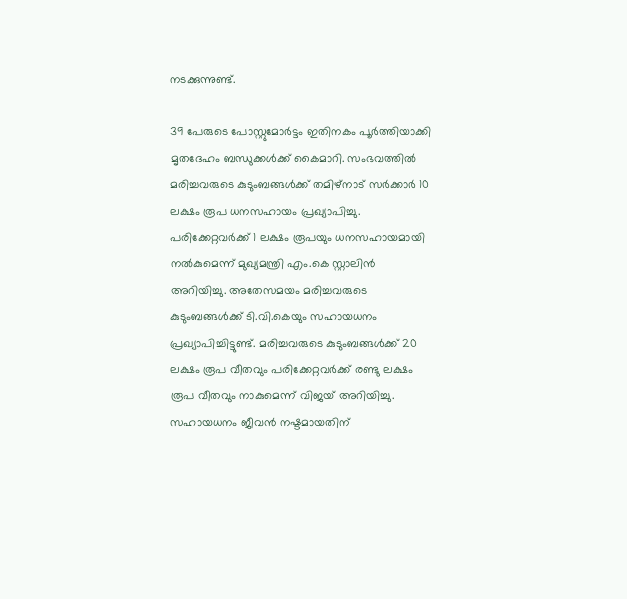നടക്കുന്നുണ്ട്.

39 പേരുടെ പോസ്റ്റുമോര്‍ട്ടം ഇതിനകം പൂര്‍ത്തിയാക്കി മൃതദേഹം ബന്ധുക്കള്‍ക്ക് കൈമാറി. സംഭവത്തിൽ മരിച്ചവരുടെ കുടുംബങ്ങൾക്ക് തമിഴ്നാട് സർക്കാർ 10 ലക്ഷം രൂപ ധനസഹായം പ്രഖ്യാപിച്ചു. പരിക്കേറ്റവ‍ർക്ക് 1 ലക്ഷം രൂപയും ധനസഹായമായി നൽകുമെന്ന് മുഖ്യമന്ത്രി എം.കെ സ്റ്റാലിൻ അറിയിച്ചു. അതേസമയം മരിച്ചവരുടെ കുടുംബങ്ങള്‍ക്ക് ടി.വി.കെയും സഹായധനം പ്രഖ്യാപിച്ചിട്ടുണ്ട്. മരിച്ചവരുടെ കുടുംബങ്ങള്‍ക്ക് 20 ലക്ഷം രൂപ വീതവും പരിക്കേറ്റവര്‍ക്ക് രണ്ടു ലക്ഷം രൂപ വീതവും നാകുമെന്ന് വിജയ് അറിയിച്ചു. സഹായധനം ജീവൻ നഷ്ടമായതിന്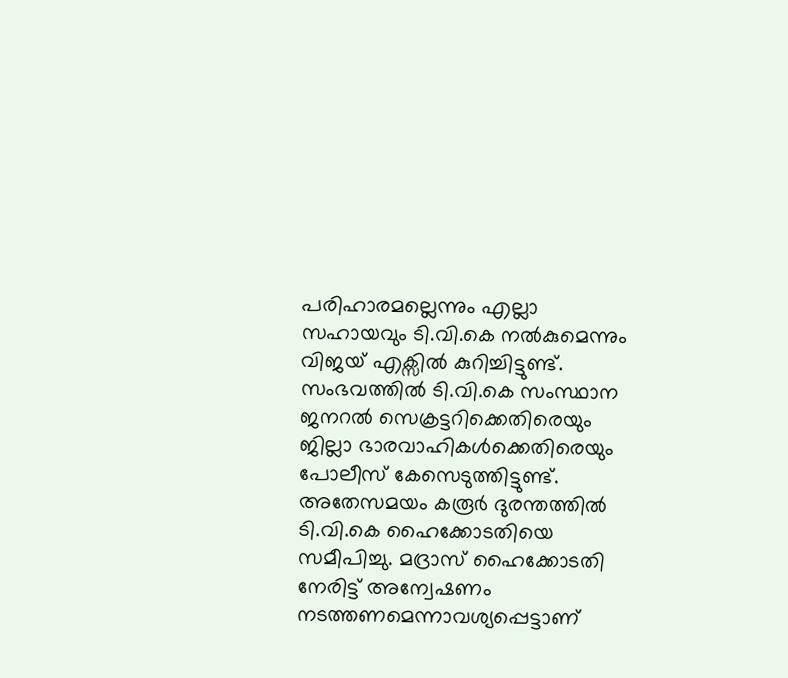പരിഹാരമല്ലെന്നും എല്ലാ സഹായവും ടി.വി.കെ നൽകുമെന്നും വിജയ് എക്സിൽ കുറിച്ചിട്ടുണ്ട്. സംഭവത്തില്‍ ടി.വി.കെ സംസ്ഥാന ജനറല്‍ സെക്രട്ടറിക്കെതിരെയും ജില്ലാ ഭാരവാഹികൾക്കെതിരെയും പോലീസ് കേസെടുത്തിട്ടുണ്ട്. അതേസമയം കരൂർ ദുരന്തത്തിൽ ടി.വി.കെ ഹൈക്കോടതിയെ സമീപിച്ചു. മദ്രാസ് ഹൈക്കോടതി നേരിട്ട് അന്വേഷണം നടത്തണമെന്നാവശ്യപ്പെട്ടാണ്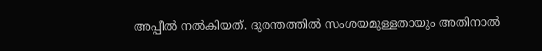അപ്പീൽ നൽകിയത്. ദുരന്തത്തിൽ സംശയമുള്ളതായും അതിനാൽ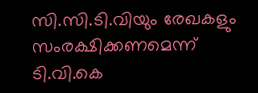സി.സി.ടി.വിയും രേഖകളും സംരക്ഷിക്കണമെന്ന് ടി.വി.കെ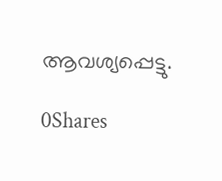ആവശ്യപ്പെട്ടു.

0Shares